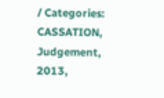/ Categories: CASSATION, Judgement, 2013,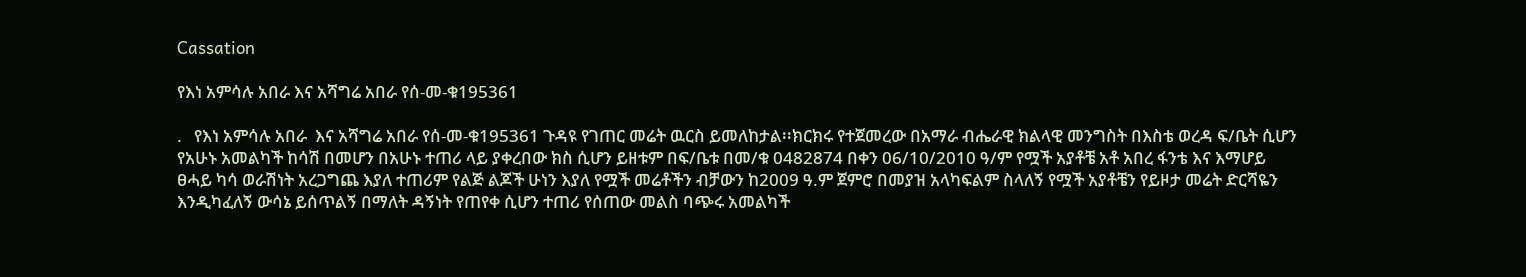Cassation

የእነ አምሳሉ አበራ እና አሻግሬ አበራ የሰ-መ-ቁ195361

.   የእነ አምሳሉ አበራ  እና አሻግሬ አበራ የሰ-መ-ቁ195361 ጉዳዩ የገጠር መሬት ዉርስ ይመለከታል፡፡ክርክሩ የተጀመረው በአማራ ብሔራዊ ክልላዊ መንግስት በእስቴ ወረዳ ፍ/ቤት ሲሆን የአሁኑ አመልካች ከሳሽ በመሆን በአሁኑ ተጠሪ ላይ ያቀረበው ክስ ሲሆን ይዘቱም በፍ/ቤቱ በመ/ቁ 0482874 በቀን 06/10/2010 ዓ/ም የሟች አያቶቼ አቶ አበረ ፋንቴ እና እማሆይ ፀሓይ ካሳ ወራሽነት አረጋግጨ እያለ ተጠሪም የልጅ ልጆች ሁነን እያለ የሟች መሬቶችን ብቻውን ከ2009 ዓ.ም ጀምሮ በመያዝ አላካፍልም ስላለኝ የሟች አያቶቼን የይዞታ መሬት ድርሻዬን እንዲካፈለኝ ውሳኔ ይሰጥልኝ በማለት ዳኝነት የጠየቀ ሲሆን ተጠሪ የሰጠው መልስ ባጭሩ አመልካች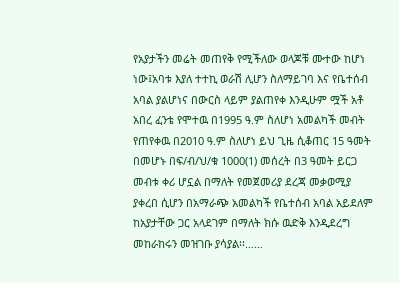የአያታችን መሬት መጠየቅ የሚችለው ወላጆቹ ሙተው ከሆነ ነው፤አባቱ እያለ ተተኪ ወራሽ ሊሆን ስለማይገባ እና የቤተሰብ አባል ያልሆነና በውርስ ላይም ያልጠየቀ እንዲሁም ሟች አቶ አበረ ፈንቴ የሞተዉ በ1995 ዓ.ም ስለሆነ አመልካች መብት የጠየቀዉ በ2010 ዓ.ም ስለሆነ ይህ ጊዜ ሲቆጠር 15 ዓመት በመሆኑ በፍ/ብ/ህ/ቁ 1000(1) መሰረት በ3 ዓመት ይርጋ መብቱ ቀሪ ሆኗል በማለት የመጀመሪያ ደረጃ መቃወሚያ ያቀረበ ሲሆን በአማራጭ አመልካች የቤተሰብ አባል አይደለም ከአያታቸው ጋር አላደገም በማለት ክሱ ዉድቅ እንዲደረግ መከራከሩን መዝገቡ ያሳያል፡፡……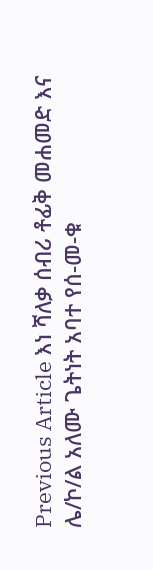Previous Article እነ ሻለቃ ሰብሪ ቶፊቅ መሐመድ እና ሌ/ኮ/ል አለሙ ጌትነት አባተ የሰ-መ-ቁ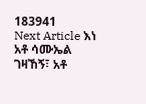183941
Next Article እነ አቶ ሳሙኤል ገዛኸኝ፣ አቶ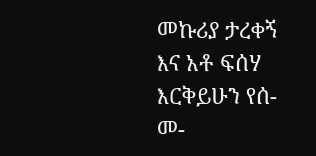መኩሪያ ታረቀኝ እና አቶ ፍሰሃ እርቅይሁን የሰ-መ-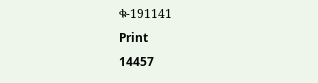ቁ-191141
Print
14457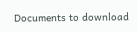Documents to download